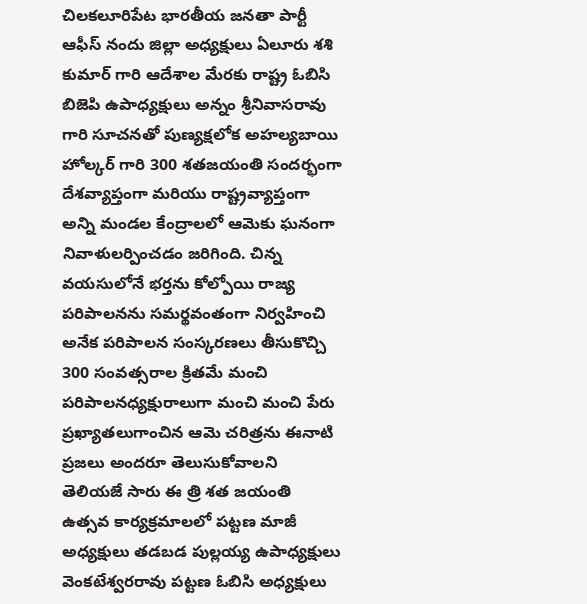చిలకలూరిపేట భారతీయ జనతా పార్టీ ఆఫీస్ నందు జిల్లా అధ్యక్షులు ఏలూరు శశి కుమార్ గారి ఆదేశాల మేరకు రాష్ట్ర ఓబిసి బిజెపి ఉపాధ్యక్షులు అన్నం శ్రీనివాసరావు గారి సూచనతో పుణ్యక్షలోక అహల్యబాయి హోల్కర్ గారి 300 శతజయంతి సందర్భంగా దేశవ్యాప్తంగా మరియు రాష్ట్రవ్యాప్తంగా అన్ని మండల కేంద్రాలలో ఆమెకు ఘనంగా నివాళులర్పించడం జరిగింది. చిన్న వయసులోనే భర్తను కోల్పోయి రాజ్య పరిపాలనను సమర్థవంతంగా నిర్వహించి అనేక పరిపాలన సంస్కరణలు తీసుకొచ్చి 300 సంవత్సరాల క్రితమే మంచి పరిపాలనధ్యక్షురాలుగా మంచి మంచి పేరు ప్రఖ్యాతలుగాంచిన ఆమె చరిత్రను ఈనాటి ప్రజలు అందరూ తెలుసుకోవాలని తెలియజే సారు ఈ త్రి శత జయంతి ఉత్సవ కార్యక్రమాలలో పట్టణ మాజీ అధ్యక్షులు తడబడ పుల్లయ్య ఉపాధ్యక్షులు వెంకటేశ్వరరావు పట్టణ ఓబిసి అధ్యక్షులు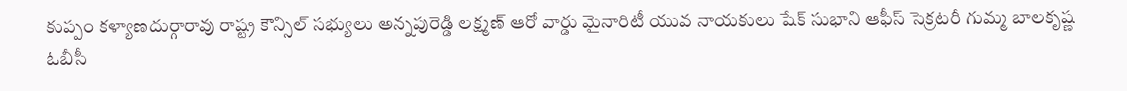కుప్పం కళ్యాణదుర్గారావు రాష్ట్ర కౌన్సిల్ సభ్యులు అన్నపురెడ్డి లక్ష్మణ్ ఆరో వార్డు మైనారిటీ యువ నాయకులు షేక్ సుభాని ఆఫీస్ సెక్రటరీ గుమ్మ బాలకృష్ణ ఓబీసీ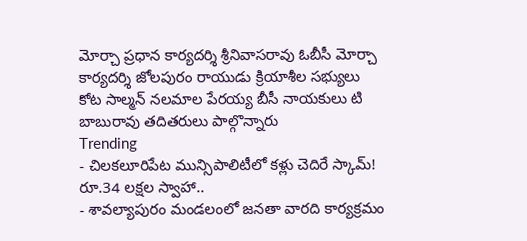మోర్చా ప్రధాన కార్యదర్శి శ్రీనివాసరావు ఓబీసీ మోర్చా కార్యదర్శి జోలపురం రాయుడు క్రియాశీల సభ్యులు కోట సాల్మన్ నలమాల పేరయ్య బీసీ నాయకులు టి బాబురావు తదితరులు పాల్గొన్నారు
Trending
- చిలకలూరిపేట మున్సిపాలిటీలో కళ్లు చెదిరే స్కామ్! రూ.34 లక్షల స్వాహా..
- శావల్యాపురం మండలంలో జనతా వారది కార్యక్రమం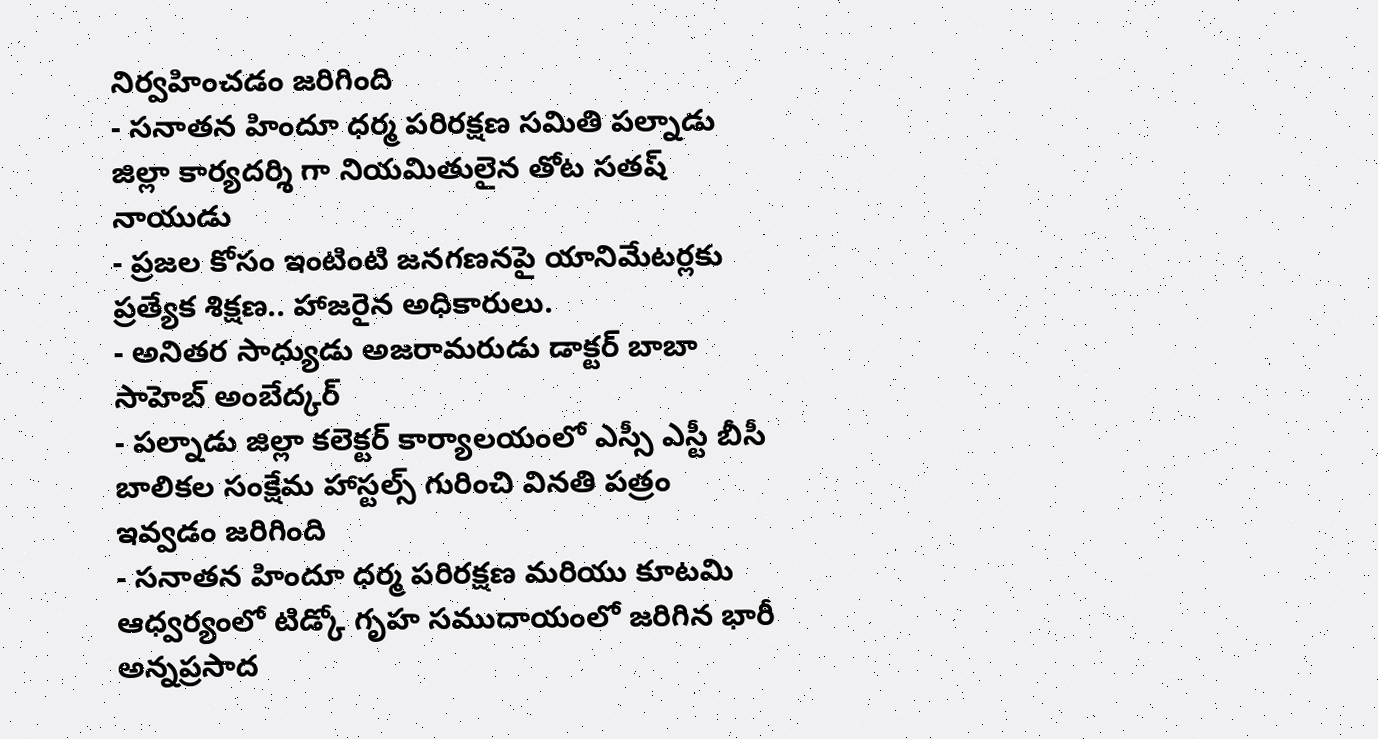నిర్వహించడం జరిగింది
- సనాతన హిందూ ధర్మ పరిరక్షణ సమితి పల్నాడు జిల్లా కార్యదర్శి గా నియమితులైన తోట సతష్ నాయుడు
- ప్రజల కోసం ఇంటింటి జనగణనపై యానిమేటర్లకు ప్రత్యేక శిక్షణ.. హాజరైన అధికారులు.
- అనితర సాధ్యుడు అజరామరుడు డాక్టర్ బాబా సాహెబ్ అంబేద్కర్
- పల్నాడు జిల్లా కలెక్టర్ కార్యాలయంలో ఎస్సీ ఎస్టీ బీసీ బాలికల సంక్షేమ హాస్టల్స్ గురించి వినతి పత్రం ఇవ్వడం జరిగింది
- సనాతన హిందూ ధర్మ పరిరక్షణ మరియు కూటమి ఆధ్వర్యంలో టిడ్కో గృహ సముదాయంలో జరిగిన భారీ అన్నప్రసాద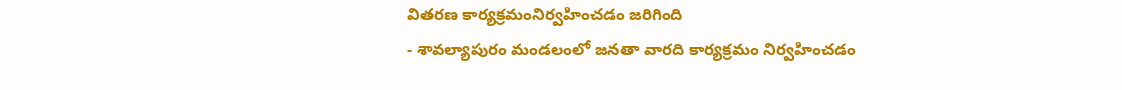వితరణ కార్యక్రమంనిర్వహించడం జరిగింది
- శావల్యాపురం మండలంలో జనతా వారది కార్యక్రమం నిర్వహించడం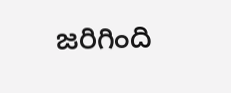జరిగింది